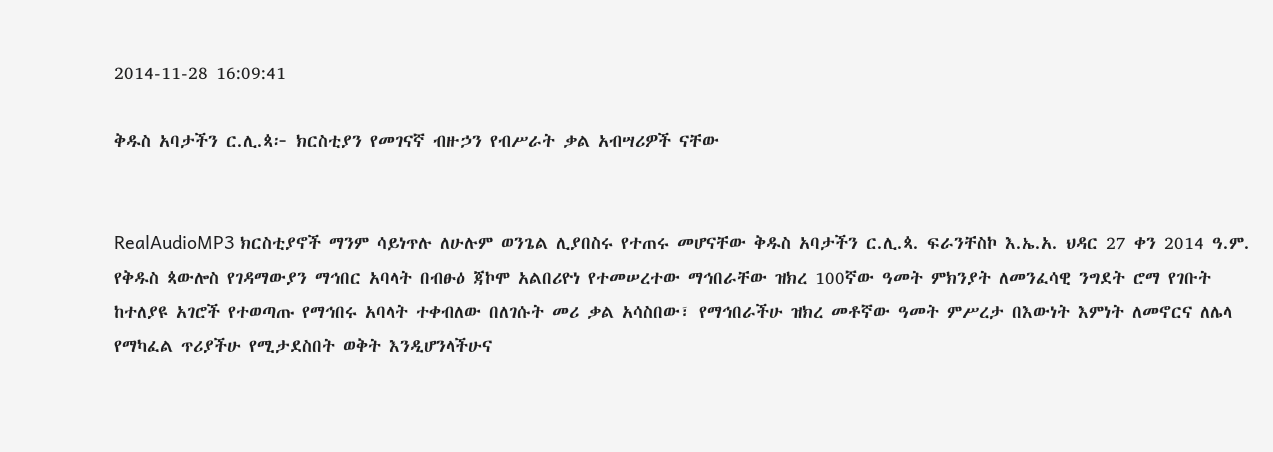2014-11-28 16:09:41

ቅዱስ አባታችን ር.ሊ.ጳ፦ ክርስቲያን የመገናኛ ብዙኃን የብሥራት ቃል አብሣሪዎች ናቸው


RealAudioMP3 ክርስቲያኖች ማንም ሳይነጥሉ ለሁሉም ወንጌል ሊያበስሩ የተጠሩ መሆናቸው ቅዱስ አባታችን ር.ሊ.ጳ. ፍራንቸስኮ እ.ኤ.አ. ህዳር 27 ቀን 2014 ዓ.ም. የቅዱስ ጳውሎስ የገዳማውያን ማኅበር አባላት በብፁዕ ጃኮሞ አልበሪዮነ የተመሠረተው ማኅበራቸው ዝክረ 100ኛው ዓመት ምክንያት ለመንፈሳዊ ንግደት ሮማ የገቡት ከተለያዩ አገሮች የተወጣጡ የማኅበሩ አባላት ተቀብለው በለገሱት መሪ ቃል አሳስበው፣ የማኅበራችሁ ዝክረ መቶኛው ዓመት ምሥረታ በእውነት እምነት ለመኖርና ለሌላ የማካፈል ጥሪያችሁ የሚታደስበት ወቅት እንዲሆንላችሁና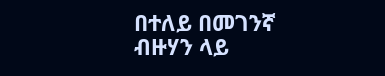በተለይ በመገንኛ ብዙሃን ላይ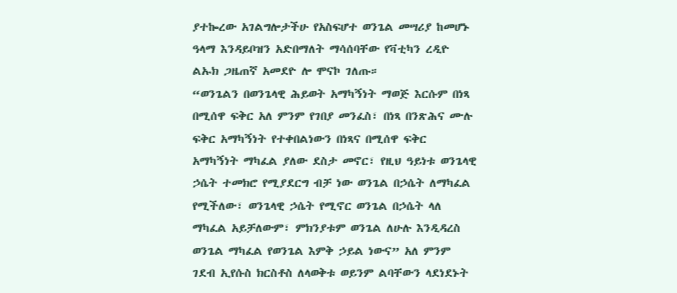ያተኰረው አገልግሎታችሁ የአስፍሆተ ወንጌል መሣሪያ ከመሆኑ ዓላማ እንዳይቦዝን አድበማለት ማሳሰባቸው የቫቲካን ረዲዮ ልኡክ ጋዜጠኛ አመደዮ ሎ ሞናኮ ገለጡ።
“ወንጌልን በወንጌላዊ ሕይወት አማካኝነት ማወጅ እርሱም በነጻ በሚሰዋ ፍቅር አለ ምንም የገበያ መንፈስ፣ በነጻ በንጽሕና ሙሉ ፍቅር አማካኝነት የተቀበልነውን በነጻና በሚሰዋ ፍቅር አማካኝነት ማካፈል ያለው ደስታ መኖር፣ የዚህ ዓይነቱ ወንጌላዊ ኃሴት ተመክሮ የሚያደርግ ብቻ ነው ወንጌል በኃሴት ለማካፈል የሚችለው፣ ወንጌላዊ ኃሴት የሚኖር ወንጌል በኃሴት ላለ ማካፈል አይቻለውም፣ ምክንያቱም ወንጌል ለሁሉ እንዲዳረስ ወንጌል ማካፈል የወንጌል እምቅ ኃይል ነውና” አለ ምንም ገደብ ኢየሱስ ክርስቶስ ለላወቅቱ ወይንም ልባቸውን ላደነደኑት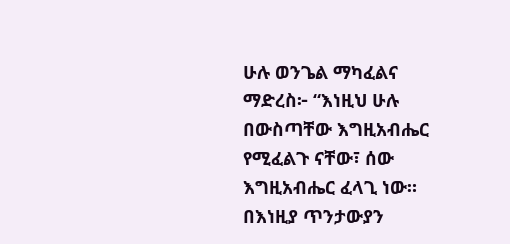ሁሉ ወንጌል ማካፈልና ማድረስ፦ “እነዚህ ሁሉ በውስጣቸው እግዚአብሔር የሚፈልጉ ናቸው፣ ሰው እግዚአብሔር ፈላጊ ነው። በእነዚያ ጥንታውያን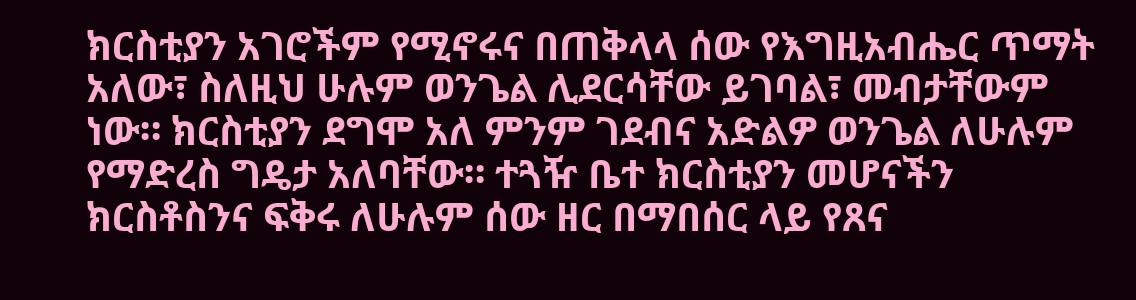ክርስቲያን አገሮችም የሚኖሩና በጠቅላላ ሰው የእግዚአብሔር ጥማት አለው፣ ስለዚህ ሁሉም ወንጌል ሊደርሳቸው ይገባል፣ መብታቸውም ነው። ክርስቲያን ደግሞ አለ ምንም ገደብና አድልዎ ወንጌል ለሁሉም የማድረስ ግዴታ አለባቸው። ተጓዥ ቤተ ክርስቲያን መሆናችን ክርስቶስንና ፍቅሩ ለሁሉም ሰው ዘር በማበሰር ላይ የጸና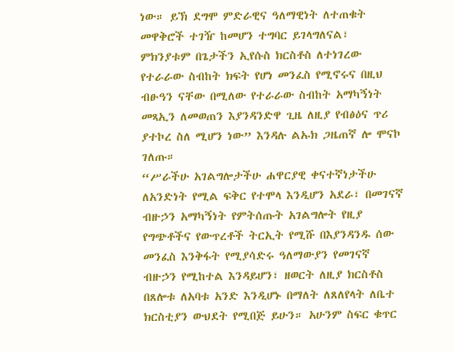ነው። ይኽ ደግሞ ምድራዊና ዓለማዊነት ለተጠቁት መዋቅሮች ተገዥ ከመሆን ተግባር ይገላግለናል፣ ምክንያቱም በጌታችን ኢየሱስ ክርስቶስ ለተነገረው የተራራው ስብከት ክፍት የሆነ መንፈስ የሚኖሩና በዚህ ብፁዓን ናቸው በሚለው የተራራው ስብከት አማካኝነት መጻኢን ለመወጠን እያንዳንድዋ ጊዜ ለዚያ የብፅዕና ጥሪ ያተኮረ ስለ ሚሆን ነው” እንዳሉ ልኡክ ጋዜጠኛ ሎ ሞናኮ ገለጡ።
“ሥራችሁ አገልግሎታችሁ ሐዋርያዊ ቀናተኛነታችሁ ለአንድነት የሚል ፍቅር የተሞላ እንዲሆን አደራ፣ በመገናኛ ብዙኃን አማካኝነት የምትሰጡት አገልግሎት የዚያ የግጭቶችና የውጥረቶች ትርኢት የሚሹ በእያንዳንዱ ሰው መንፈስ እንቅፋት የሚያሳድሩ ዓለማውያን የመገናኛ ብዙኃን የሚከተል እንዳይሆን፣ ዘወርት ለዚያ ክርስቶስ በጸሎቱ ለአባቱ አንድ እንዲሆኑ በማለት ለጸለየላት ለቤተ ክርስቲያን ውህደት የሚበጅ ይሁን። አሁንም ስፍር ቁጥር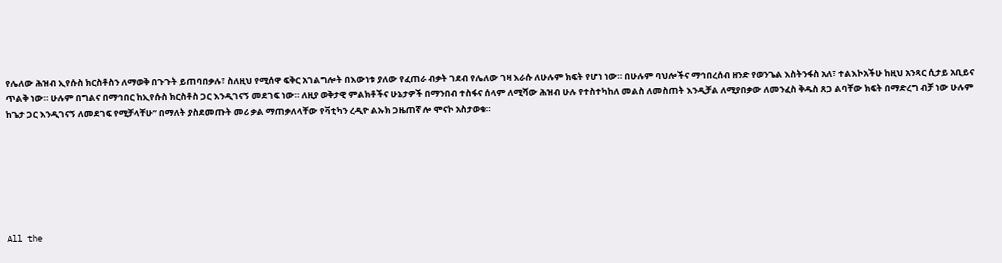የሌለው ሕዝብ ኢየሱስ ክርስቶስን ለማወቅ በጉጉት ይጠባበቃሉ፣ ስለዚህ የሚሰዋ ፍቅር አገልግሎት በእውነቱ ያለው የፈጠራ ብቃት ገደብ የሌለው ገዛ እራሱ ለሁሉም ክፍት የሆነ ነው። በሁሉም ባህሎችና ማኅበረሰብ ዘንድ የወንጌል እስትንፋስ አለ፣ ተልእኮአችሁ ከዚህ አንጻር ሲታይ አቢይና ጥልቅ ነው። ሁሉም በግልና በማኅበር ከኢየሱስ ክርስቶስ ጋር እንዲገናኝ መደገፍ ነው። ለዚያ ወቅታዊ ምልክቶችና ሁኔታዎች በማንበብ ተስፋና ሰላም ለሚሻው ሕዝብ ሁሉ የተስተካከለ መልስ ለመስጠት እንዲቻል ለሚያበቃው ለመንፈስ ቅዱስ ጸጋ ልባቸው ክፍት በማድረግ ብቻ ነው ሁሉም ከጌታ ጋር እንዲገናኝ ለመደገፍ የሚቻላቸሁ” በማለት ያስደመጡት መሪ ቃል ማጠቃለላቸው የቫቲካን ረዲዮ ልኡክ ጋዜጠኛ ሎ ሞናኮ አስታወቁ።







All the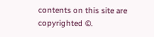contents on this site are copyrighted ©.